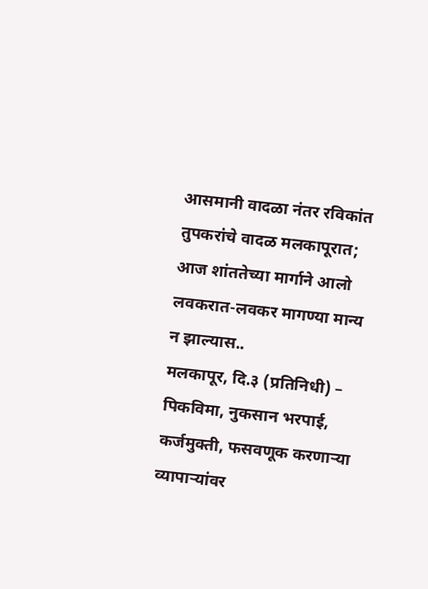आसमानी वादळा नंतर रविकांत तुपकरांचे वादळ मलकापूरात; आज शांततेच्या मार्गाने आलो लवकरात-लवकर मागण्या मान्य न झाल्यास..
मलकापूर, दि.३ (प्रतिनिधी) – पिकविमा, नुकसान भरपाई, कर्जमुक्ती, फसवणूक करणाऱ्या व्यापाऱ्यांवर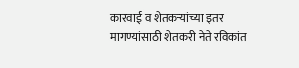कारवाई व शेतकऱ्यांच्या इतर मागण्यांसाठी शेतकरी नेते रविकांत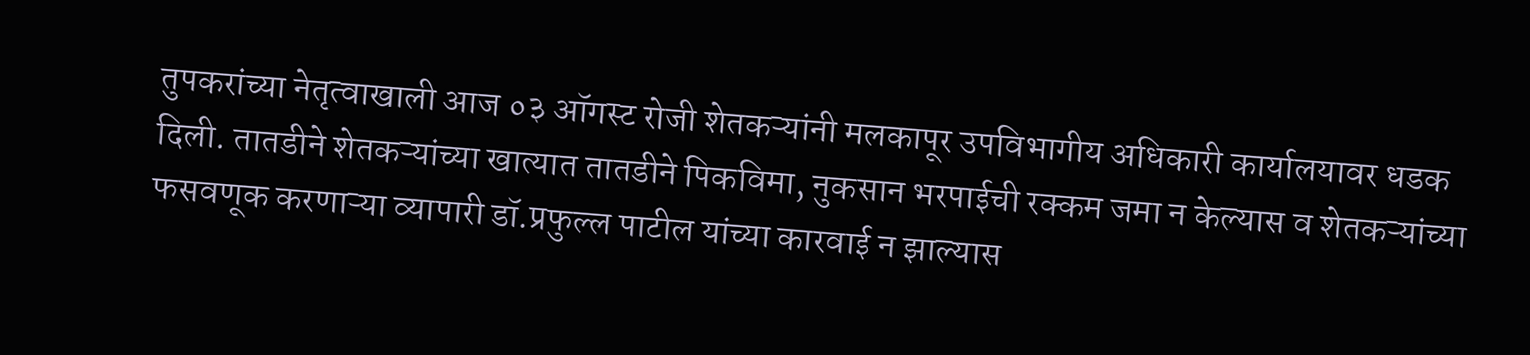तुपकरांच्या नेतृत्वाखाली आज ०३ ऑगस्ट रोजी शेतकऱ्यांनी मलकापूर उपविभागीय अधिकारी कार्यालयावर धडक दिली. तातडीने शेतकऱ्यांच्या खात्यात तातडीने पिकविमा, नुकसान भरपाईची रक्कम जमा न केल्यास व शेतकऱ्यांच्या फसवणूक करणाऱ्या व्यापारी डॉ.प्रफुल्ल पाटील यांच्या कारवाई न झाल्यास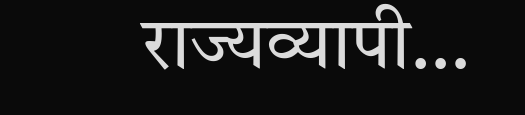राज्यव्यापी…